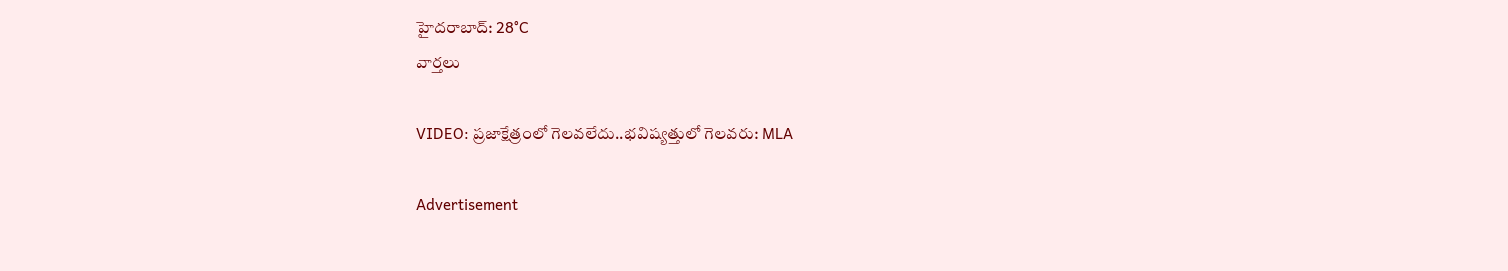హైదరాబాద్: 28°C
వార్తలు

VIDEO: ప్రజాక్షేత్రంలో గెలవలేదు..భవిష్యత్తులో గెలవరు: MLA

Advertisement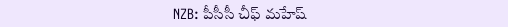NZB: పీసీసీ చీఫ్ మహేష్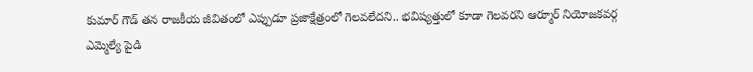కుమార్ గౌడ్ తన రాజకీయ జీవితంలో ఎప్పుడూ ప్రజాక్షేత్రంలో గెలవలేదని.. భవిష్యత్తులో కూడా గెలవరని ఆర్మూర్ నియోజకవర్గ ఎమ్మెల్యే పైడి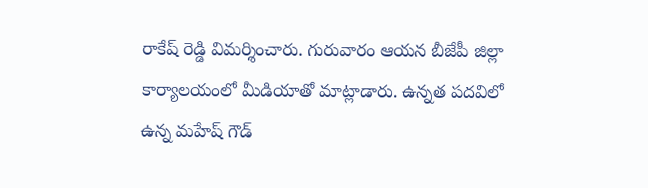రాకేష్ రెడ్డి విమర్శించారు. గురువారం ఆయన బీజేపీ జిల్లా కార్యాలయంలో మీడియాతో మాట్లాడారు. ఉన్నత పదవిలో ఉన్న మహేష్ గౌడ్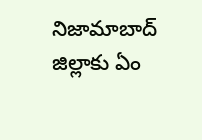నిజామాబాద్ జిల్లాకు ఏం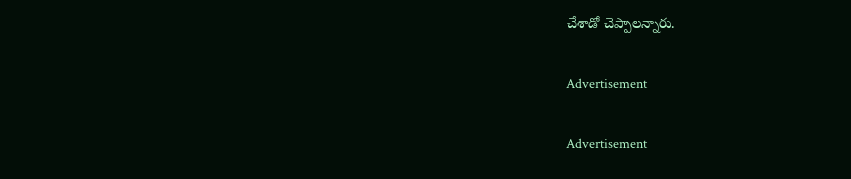చేశాడో చెప్పాలన్నారు.

Advertisement

Advertisement